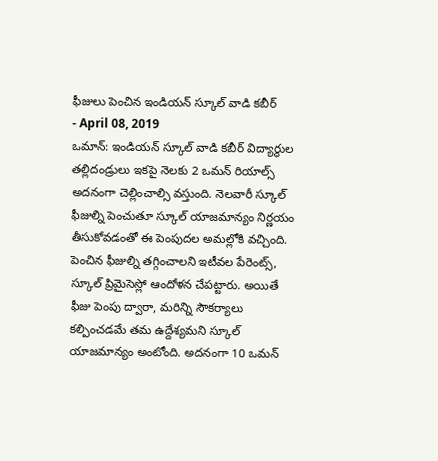ఫీజులు పెంచిన ఇండియన్ స్కూల్ వాడి కబీర్
- April 08, 2019
ఒమాన్: ఇండియన్ స్కూల్ వాడి కబీర్ విద్యార్థుల తల్లిదండ్రులు ఇకపై నెలకు 2 ఒమన్ రియాల్స్ అదనంగా చెల్లించాల్సి వస్తుంది. నెలవారీ స్కూల్ ఫీజుల్ని పెంచుతూ స్కూల్ యాజమాన్యం నిర్ణయం తీసుకోవడంతో ఈ పెంపుదల అమల్లోకి వచ్చింది. పెంచిన ఫీజుల్ని తగ్గించాలని ఇటీవల పేరెంట్స్, స్కూల్ ప్రిమైసెస్లో ఆందోళన చేపట్టారు. అయితే ఫీజు పెంపు ద్వారా, మరిన్ని సౌకర్యాలు కల్పించడమే తమ ఉద్దేశ్యమని స్కూల్ యాజమాన్యం అంటోంది. అదనంగా 10 ఒమన్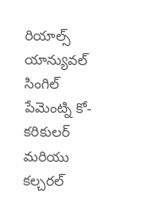రియాల్స్ యాన్యువల్ సింగిల్ పేమెంట్ని కో-కరికులర్ మరియు కల్చరల్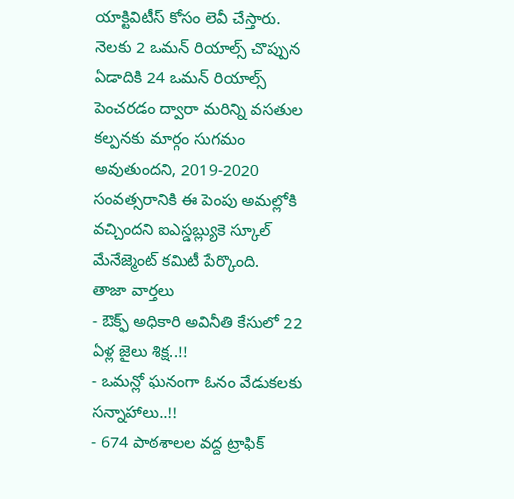యాక్టివిటీస్ కోసం లెవీ చేస్తారు. నెలకు 2 ఒమన్ రియాల్స్ చొప్పున ఏడాదికి 24 ఒమన్ రియాల్స్ పెంచరడం ద్వారా మరిన్ని వసతుల కల్పనకు మార్గం సుగమం అవుతుందని, 2019-2020 సంవత్సరానికి ఈ పెంపు అమల్లోకి వచ్చిందని ఐఎస్డబ్ల్యుకె స్కూల్ మేనేజ్మెంట్ కమిటీ పేర్కొంది.
తాజా వార్తలు
- ఔక్ఫ్ అధికారి అవినీతి కేసులో 22 ఏళ్ల జైలు శిక్ష..!!
- ఒమన్లో ఘనంగా ఓనం వేడుకలకు సన్నాహాలు..!!
- 674 పాఠశాలల వద్ద ట్రాఫిక్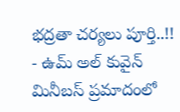భద్రతా చర్యలు పూర్తి..!!
- ఉమ్ అల్ కువైన్ మినీబస్ ప్రమాదంలో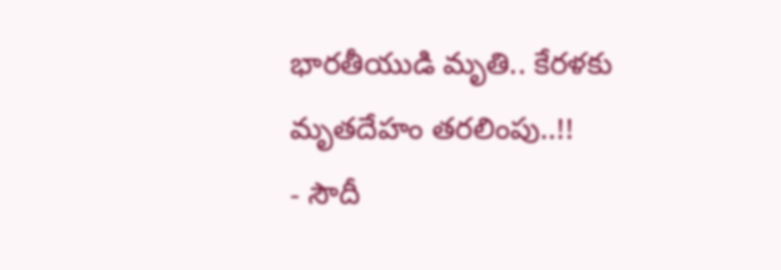భారతీయుడి మృతి.. కేరళకు మృతదేహం తరలింపు..!!
- సౌదీ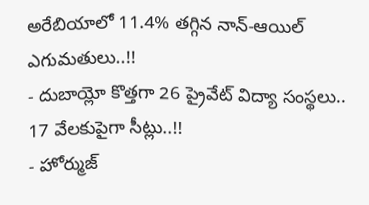అరేబియాలో 11.4% తగ్గిన నాన్-ఆయిల్ ఎగుమతులు..!!
- దుబాయ్లో కొత్తగా 26 ప్రైవేట్ విద్యా సంస్థలు.. 17 వేలకుపైగా సీట్లు..!!
- హోర్ముజ్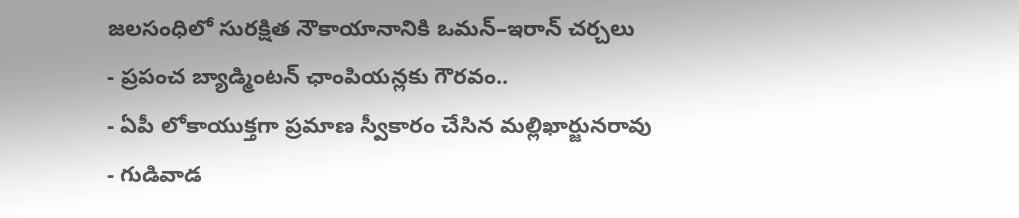జలసంధిలో సురక్షిత నౌకాయానానికి ఒమన్–ఇరాన్ చర్చలు
- ప్రపంచ బ్యాడ్మింటన్ ఛాంపియన్లకు గౌరవం..
- ఏపీ లోకాయుక్తగా ప్రమాణ స్వీకారం చేసిన మల్లిఖార్జునరావు
- గుడివాడ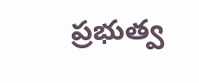ప్రభుత్వ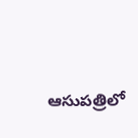ఆసుపత్రిలో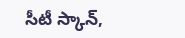సీటీ స్కాన్,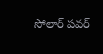సోలార్ పవర్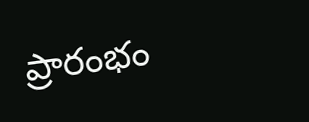ప్రారంభం